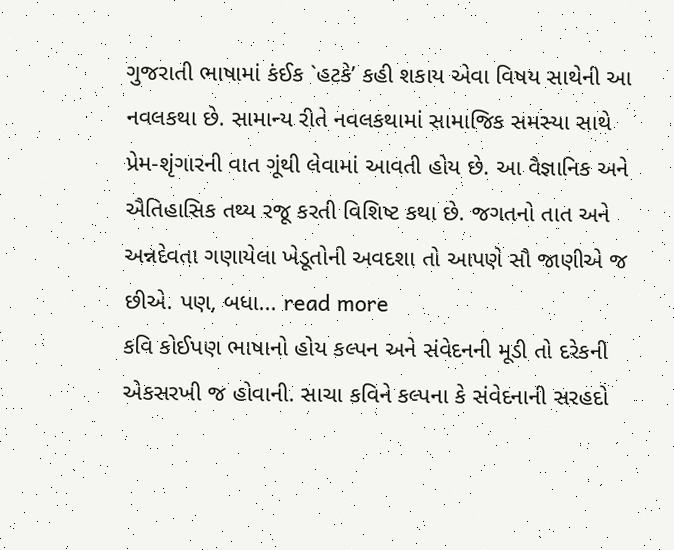ગુજરાતી ભાષામાં કંઈક `હટકે’ કહી શકાય એવા વિષય સાથેની આ નવલકથા છે. સામાન્ય રીતે નવલકથામાં સામાજિક સમસ્યા સાથે પ્રેમ-શૃંગારની વાત ગૂંથી લેવામાં આવતી હોય છે. આ વૈજ્ઞાનિક અને ઐતિહાસિક તથ્ય રજૂ કરતી વિશિષ્ટ કથા છે. જગતનો તાત અને અન્નદેવતા ગણાયેલા ખેડૂતોની અવદશા તો આપણે સૌ જાણીએ જ છીએ. પણ, બધા... read more
કવિ કોઈપણ ભાષાનો હોય કલ્પન અને સંવેદનની મૂડી તો દરેકની એકસરખી જ હોવાની. સાચા કવિને કલ્પના કે સંવેદનાની સરહદો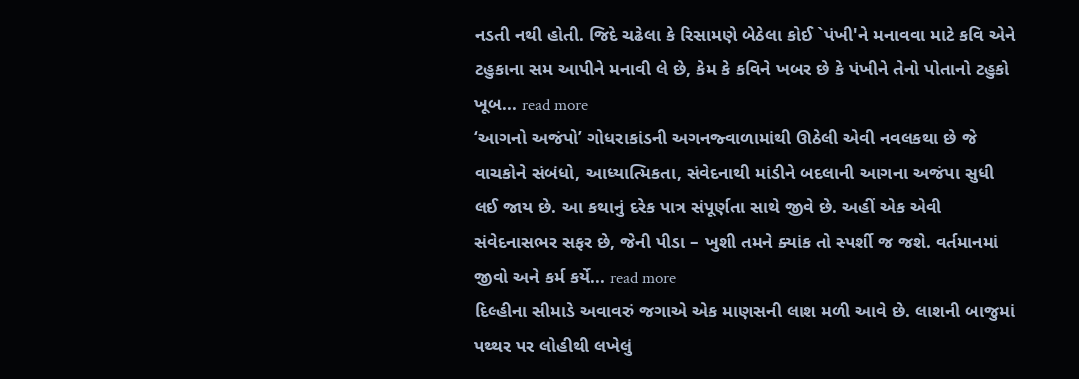નડતી નથી હોતી. જિદે ચઢેલા કે રિસામણે બેઠેલા કોઈ `પંખી'ને મનાવવા માટે કવિ એને ટહુકાના સમ આપીને મનાવી લે છે, કેમ કે કવિને ખબર છે કે પંખીને તેનો પોતાનો ટહુકો ખૂબ... read more
‘આગનો અજંપો’ ગોધરાકાંડની અગનજ્વાળામાંથી ઊઠેલી એવી નવલકથા છે જે વાચકોને સંબંધો, આધ્યાત્મિકતા, સંવેદનાથી માંડીને બદલાની આગના અજંપા સુધી લઈ જાય છે. આ કથાનું દરેક પાત્ર સંપૂર્ણતા સાથે જીવે છે. અહીં એક એવી સંવેદનાસભર સફર છે, જેની પીડા – ખુશી તમને ક્યાંક તો સ્પર્શી જ જશે. વર્તમાનમાં જીવો અને કર્મ કર્યે... read more
દિલ્હીના સીમાડે અવાવરું જગાએ એક માણસની લાશ મળી આવે છે. લાશની બાજુમાં પથ્થર પર લોહીથી લખેલું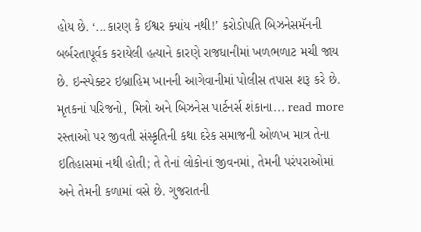હોય છે. ‘...કારણ કે ઈશ્વર ક્યાંય નથી!’ કરોડોપતિ બિઝનેસમૅનની બર્બરતાપૂર્વક કરાયેલી હત્યાને કારણે રાજધાનીમાં ખળભળાટ મચી જાય છે. ઇન્સ્પેક્ટર ઇબ્રાહિમ ખાનની આગેવાનીમાં પોલીસ તપાસ શરૂ કરે છે. મૃતકનાં પરિજનો, મિત્રો અને બિઝનેસ પાર્ટનર્સ શંકાના... read more
રસ્તાઓ પર જીવતી સંસ્કૃતિની કથા દરેક સમાજની ઓળખ માત્ર તેના ઇતિહાસમાં નથી હોતી; તે તેનાં લોકોનાં જીવનમાં, તેમની પરંપરાઓમાં અને તેમની કળામાં વસે છે. ગુજરાતની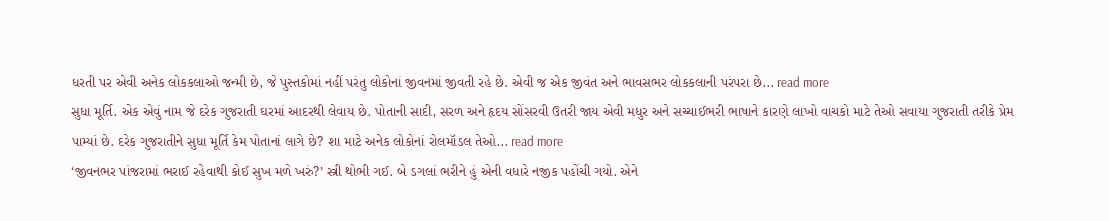ધરતી પર એવી અનેક લોકકલાઓ જન્મી છે, જે પુસ્તકોમાં નહીં પરંતુ લોકોનાં જીવનમાં જીવતી રહે છે. એવી જ એક જીવંત અને ભાવસભર લોકકલાની પરંપરા છે... read more
સુધા મૂર્તિ. એક એવું નામ જે દરેક ગુજરાતી ઘરમાં આદરથી લેવાય છે. પોતાની સાદી, સરળ અને હૃદય સોંસરવી ઉતરી જાય એવી મધુર અને સચ્ચાઈભરી ભાષાને કારણે લાખો વાચકો માટે તેઓ સવાયા ગુજરાતી તરીકે પ્રેમ પામ્યાં છે. દરેક ગુજરાતીને સુધા મૂર્તિ કેમ પોતાનાં લાગે છે? શા માટે અનેક લોકોનાં રોલમૉડલ તેઓ... read more
‘જીવનભર પાંજરામાં ભરાઈ રહેવાથી કોઈ સુખ મળે ખરું?’ સ્ત્રી થોભી ગઈ. બે ડગલાં ભરીને હું એની વધારે નજીક પહોંચી ગયો. એને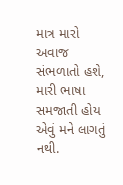માત્ર મારો અવાજ સંભળાતો હશે, મારી ભાષા સમજાતી હોય એવું મને લાગતું નથી.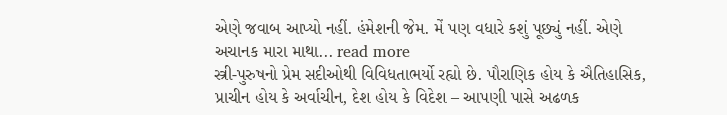એણે જવાબ આપ્યો નહીં. હંમેશની જેમ. મેં પણ વધારે કશું પૂછ્યું નહીં. એણે અચાનક મારા માથા... read more
સ્ત્રી-પુરુષનો પ્રેમ સદીઓથી વિવિધતાભર્યો રહ્યો છે. પૌરાણિક હોય કે ઐતિહાસિક, પ્રાચીન હોય કે અર્વાચીન, દેશ હોય કે વિદેશ – આપણી પાસે અઢળક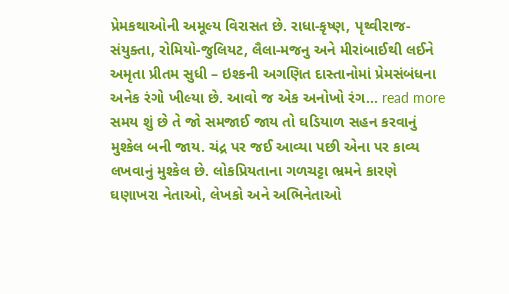પ્રેમકથાઓની અમૂલ્ય વિરાસત છે. રાધા-કૃષ્ણ, પૃથ્વીરાજ-સંયુક્તા, રોમિયો-જુલિયટ, લૈલા-મજનુ અને મીરાંબાઈથી લઈને અમૃતા પ્રીતમ સુધી – ઇશ્કની અગણિત દાસ્તાનોમાં પ્રેમસંબંધના અનેક રંગો ખીલ્યા છે. આવો જ એક અનોખો રંગ... read more
સમય શું છે તે જો સમજાઈ જાય તો ઘડિયાળ સહન કરવાનું મુશ્કેલ બની જાય. ચંદ્ર પર જઈ આવ્યા પછી એના પર કાવ્ય લખવાનું મુશ્કેલ છે. લોકપ્રિયતાના ગળચટ્ટા ભ્રમને કારણે ઘણાખરા નેતાઓ, લેખકો અને અભિનેતાઓ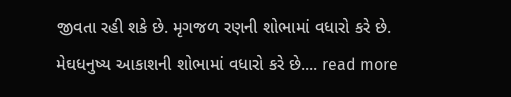જીવતા રહી શકે છે. મૃગજળ રણની શોભામાં વધારો કરે છે. મેઘધનુષ્ય આકાશની શોભામાં વધારો કરે છે.... read more